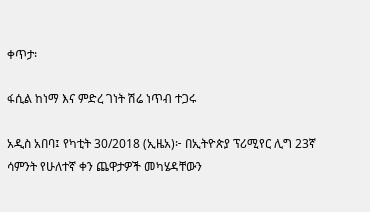ቀጥታ፡

ፋሲል ከነማ እና ምድረ ገነት ሽሬ ነጥብ ተጋሩ

አዲስ አበባ፤ የካቲት 30/2018 (ኢዜአ)፦ በኢትዮጵያ ፕሪሚየር ሊግ 23ኛ ሳምንት የሁለተኛ ቀን ጨዋታዎች መካሄዳቸውን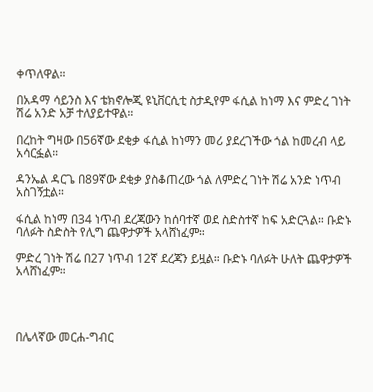ቀጥለዋል።

በአዳማ ሳይንስ እና ቴክኖሎጂ ዩኒቨርሲቲ ስታዲየም ፋሲል ከነማ እና ምድረ ገነት ሽሬ አንድ አቻ ተለያይተዋል።

በረከት ግዛው በ56ኛው ደቂቃ ፋሲል ከነማን መሪ ያደረገችው ጎል ከመረብ ላይ አሳርፏል።

ዳንኤል ዳርጌ በ89ኛው ደቂቃ ያስቆጠረው ጎል ለምድረ ገነት ሽሬ አንድ ነጥብ አስገኝቷል።

ፋሲል ከነማ በ34 ነጥብ ደረጃውን ከሰባተኛ ወደ ስድስተኛ ከፍ አድርጓል። ቡድኑ ባለፉት ስድስት የሊግ ጨዋታዎች አላሸነፈም።

ምድረ ገነት ሽሬ በ27 ነጥብ 12ኛ ደረጃን ይዟል። ቡድኑ ባለፉት ሁለት ጨዋታዎች አላሸነፈም።




በሌላኛው መርሐ-ግብር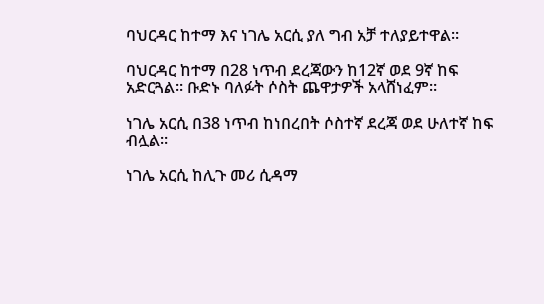ባህርዳር ከተማ እና ነገሌ አርሲ ያለ ግብ አቻ ተለያይተዋል።

ባህርዳር ከተማ በ28 ነጥብ ደረጃውን ከ12ኛ ወደ 9ኛ ከፍ አድርጓል። ቡድኑ ባለፉት ሶስት ጨዋታዎች አላሸነፈም።

ነገሌ አርሲ በ38 ነጥብ ከነበረበት ሶስተኛ ደረጃ ወደ ሁለተኛ ከፍ ብሏል።

ነገሌ አርሲ ከሊጉ መሪ ሲዳማ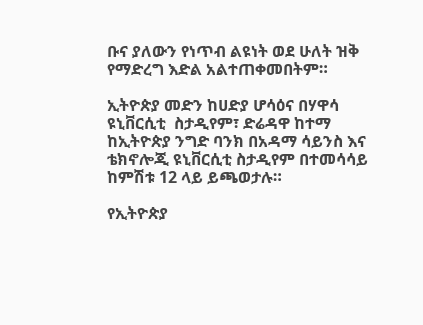ቡና ያለውን የነጥብ ልዩነት ወደ ሁለት ዝቅ የማድረግ እድል አልተጠቀመበትም።

ኢትዮጵያ መድን ከሀድያ ሆሳዕና በሃዋሳ ዩኒቨርሲቲ  ስታዲየም፣ ድሬዳዋ ከተማ ከኢትዮጵያ ንግድ ባንክ በአዳማ ሳይንስ እና ቴክኖሎጂ ዩኒቨርሲቲ ስታዲየም በተመሳሳይ ከምሽቱ 12 ላይ ይጫወታሉ።

የኢትዮጵያ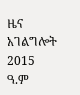ዜና አገልግሎት
2015
ዓ.ም